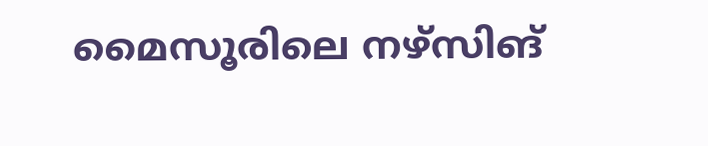മൈസൂരിലെ നഴ്സിങ്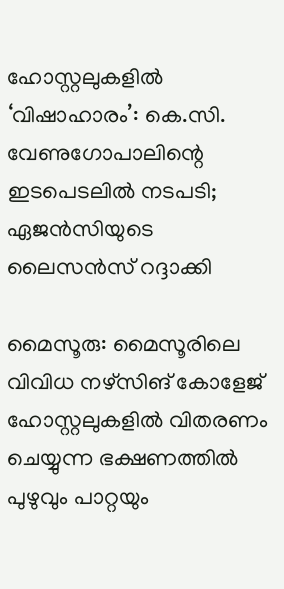ഹോസ്റ്റലുകളില്‍ ‘വിഷാഹാരം’: കെ.സി. വേണുഗോപാലിന്റെ ഇടപെടലില്‍ നടപടി; ഏജന്‍സിയുടെ ലൈസന്‍സ് റദ്ദാക്കി

മൈസൂരു: മൈസൂരിലെ വിവിധ നഴ്സിങ് കോളേജ് ഹോസ്റ്റലുകളില്‍ വിതരണം ചെയ്യുന്ന ഭക്ഷണത്തില്‍ പുഴുവും പാറ്റയും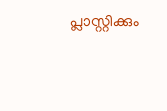പ്ലാസ്റ്റിക്കും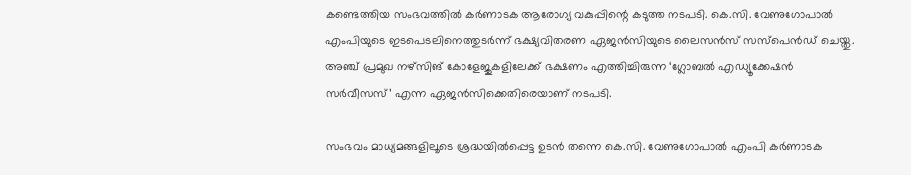കണ്ടെത്തിയ സംഭവത്തില്‍ കര്‍ണാടക ആരോഗ്യ വകുപ്പിന്റെ കടുത്ത നടപടി. കെ.സി. വേണുഗോപാല്‍ എംപിയുടെ ഇടപെടലിനെത്തുടര്‍ന്ന് ഭക്ഷ്യവിതരണ ഏജന്‍സിയുടെ ലൈസന്‍സ് സസ്പെന്‍ഡ് ചെയ്തു. അഞ്ച് പ്രമുഖ നഴ്സിങ് കോളേജുകളിലേക്ക് ഭക്ഷണം എത്തിച്ചിരുന്ന ‘ഗ്ലോബല്‍ എഡ്യൂക്കേഷന്‍ സര്‍വീസസ്’ എന്ന ഏജന്‍സിക്കെതിരെയാണ് നടപടി.

സംഭവം മാധ്യമങ്ങളിലൂടെ ശ്രദ്ധയില്‍പ്പെട്ട ഉടന്‍ തന്നെ കെ.സി. വേണുഗോപാല്‍ എംപി കര്‍ണാടക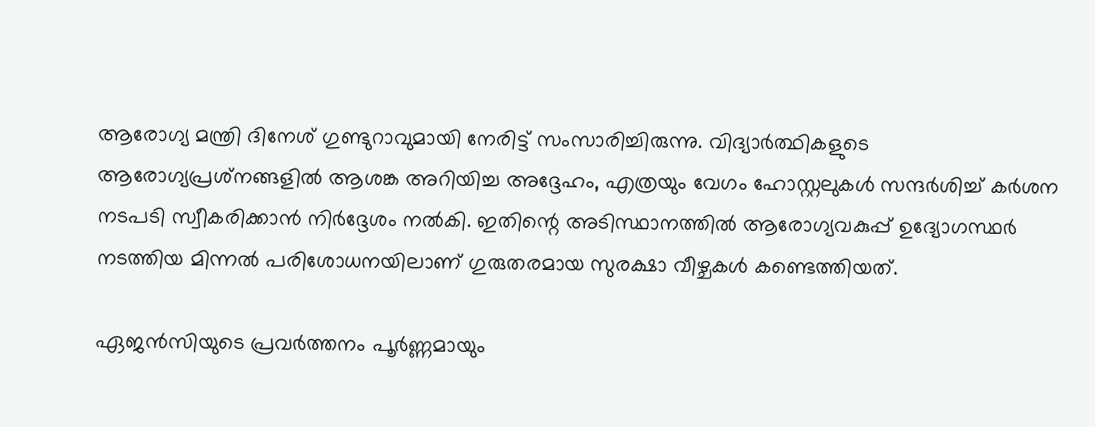ആരോഗ്യ മന്ത്രി ദിനേശ് ഗുണ്ടുറാവുമായി നേരിട്ട് സംസാരിച്ചിരുന്നു. വിദ്യാര്‍ത്ഥികളുടെ ആരോഗ്യപ്രശ്‌നങ്ങളില്‍ ആശങ്ക അറിയിച്ച അദ്ദേഹം, എത്രയും വേഗം ഹോസ്റ്റലുകള്‍ സന്ദര്‍ശിച്ച് കര്‍ശന നടപടി സ്വീകരിക്കാന്‍ നിര്‍ദ്ദേശം നല്‍കി. ഇതിന്റെ അടിസ്ഥാനത്തില്‍ ആരോഗ്യവകുപ്പ് ഉദ്യോഗസ്ഥര്‍ നടത്തിയ മിന്നല്‍ പരിശോധനയിലാണ് ഗുരുതരമായ സുരക്ഷാ വീഴ്ചകള്‍ കണ്ടെത്തിയത്.

ഏജന്‍സിയുടെ പ്രവര്‍ത്തനം പൂര്‍ണ്ണമായും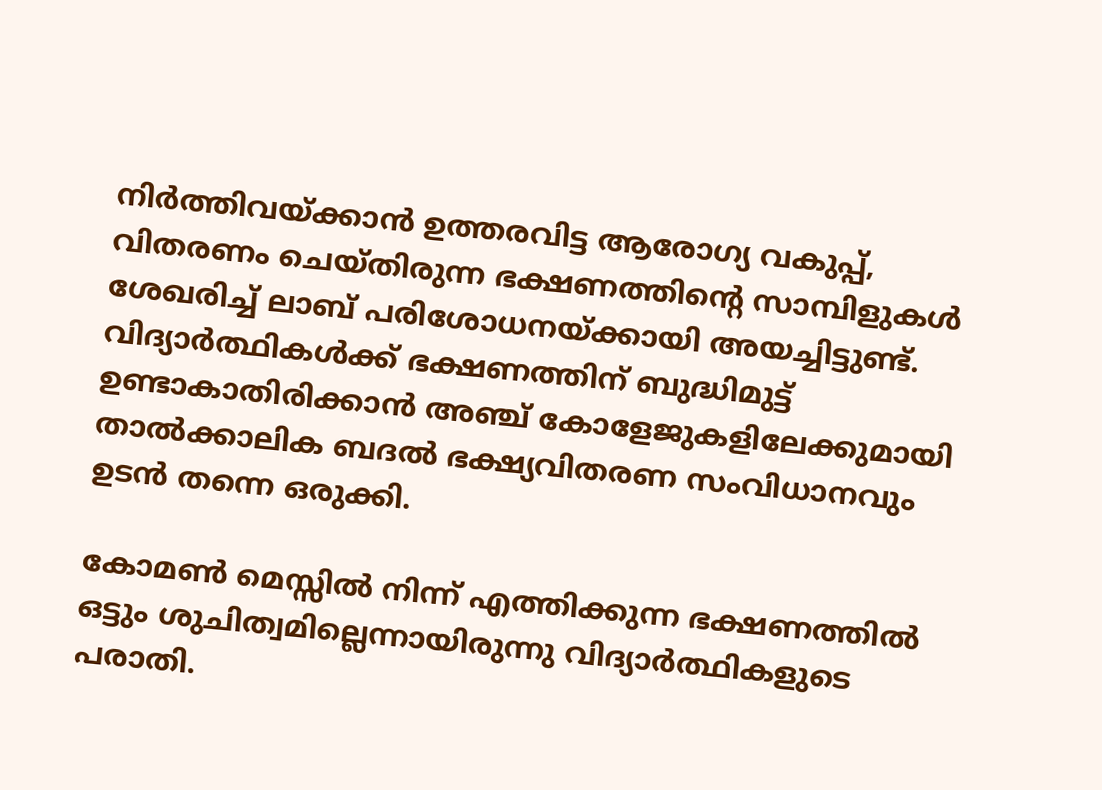നിര്‍ത്തിവയ്ക്കാന്‍ ഉത്തരവിട്ട ആരോഗ്യ വകുപ്പ്, വിതരണം ചെയ്തിരുന്ന ഭക്ഷണത്തിന്റെ സാമ്പിളുകള്‍ ശേഖരിച്ച് ലാബ് പരിശോധനയ്ക്കായി അയച്ചിട്ടുണ്ട്. വിദ്യാര്‍ത്ഥികള്‍ക്ക് ഭക്ഷണത്തിന് ബുദ്ധിമുട്ട് ഉണ്ടാകാതിരിക്കാന്‍ അഞ്ച് കോളേജുകളിലേക്കുമായി താല്‍ക്കാലിക ബദല്‍ ഭക്ഷ്യവിതരണ സംവിധാനവും ഉടന്‍ തന്നെ ഒരുക്കി.

കോമണ്‍ മെസ്സില്‍ നിന്ന് എത്തിക്കുന്ന ഭക്ഷണത്തില്‍ ഒട്ടും ശുചിത്വമില്ലെന്നായിരുന്നു വിദ്യാര്‍ത്ഥികളുടെ പരാതി.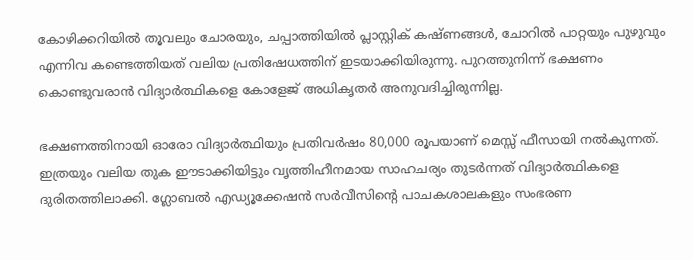കോഴിക്കറിയില്‍ തൂവലും ചോരയും, ചപ്പാത്തിയില്‍ പ്ലാസ്റ്റിക് കഷ്ണങ്ങള്‍, ചോറില്‍ പാറ്റയും പുഴുവും എന്നിവ കണ്ടെത്തിയത് വലിയ പ്രതിഷേധത്തിന് ഇടയാക്കിയിരുന്നു. പുറത്തുനിന്ന് ഭക്ഷണം കൊണ്ടുവരാന്‍ വിദ്യാര്‍ത്ഥികളെ കോളേജ് അധികൃതര്‍ അനുവദിച്ചിരുന്നില്ല.

ഭക്ഷണത്തിനായി ഓരോ വിദ്യാര്‍ത്ഥിയും പ്രതിവര്‍ഷം 80,000 രൂപയാണ് മെസ്സ് ഫീസായി നല്‍കുന്നത്. ഇത്രയും വലിയ തുക ഈടാക്കിയിട്ടും വൃത്തിഹീനമായ സാഹചര്യം തുടര്‍ന്നത് വിദ്യാര്‍ത്ഥികളെ ദുരിതത്തിലാക്കി. ഗ്ലോബല്‍ എഡ്യൂക്കേഷന്‍ സര്‍വീസിന്റെ പാചകശാലകളും സംഭരണ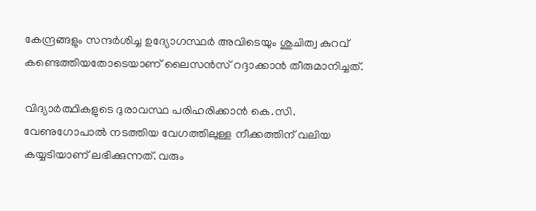കേന്ദ്രങ്ങളും സന്ദര്‍ശിച്ച ഉദ്യോഗസ്ഥര്‍ അവിടെയും ശുചിത്വ കുറവ് കണ്ടെത്തിയതോടെയാണ് ലൈസന്‍സ് റദ്ദാക്കാന്‍ തീരുമാനിച്ചത്.

വിദ്യാര്‍ത്ഥികളുടെ ദുരാവസ്ഥ പരിഹരിക്കാന്‍ കെ.സി. വേണുഗോപാല്‍ നടത്തിയ വേഗത്തിലുള്ള നീക്കത്തിന് വലിയ കയ്യടിയാണ് ലഭിക്കുന്നത്. വരും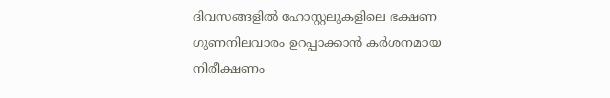ദിവസങ്ങളില്‍ ഹോസ്റ്റലുകളിലെ ഭക്ഷണ ഗുണനിലവാരം ഉറപ്പാക്കാന്‍ കര്‍ശനമായ നിരീക്ഷണം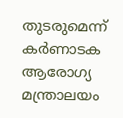തുടരുമെന്ന് കര്‍ണാടക ആരോഗ്യ മന്ത്രാലയം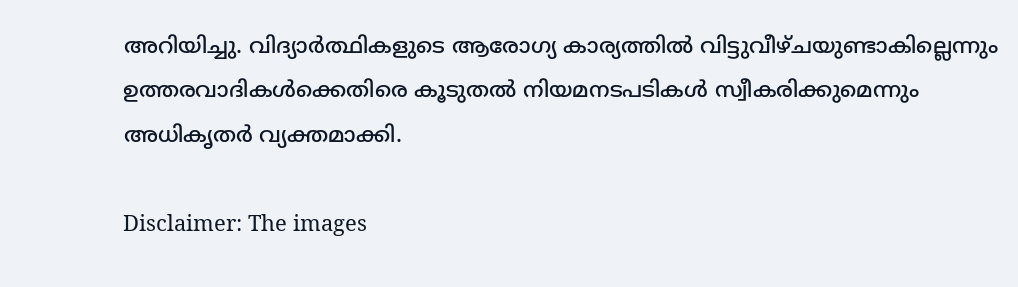അറിയിച്ചു. വിദ്യാര്‍ത്ഥികളുടെ ആരോഗ്യ കാര്യത്തില്‍ വിട്ടുവീഴ്ചയുണ്ടാകില്ലെന്നും ഉത്തരവാദികള്‍ക്കെതിരെ കൂടുതല്‍ നിയമനടപടികള്‍ സ്വീകരിക്കുമെന്നും അധികൃതര്‍ വ്യക്തമാക്കി.

Disclaimer: The images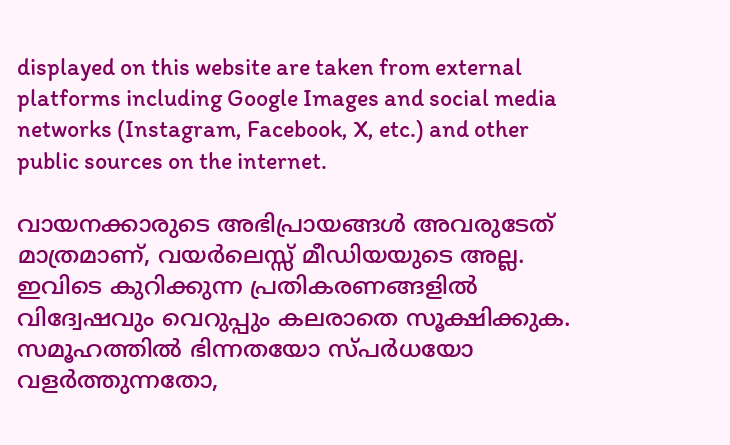displayed on this website are taken from external platforms including Google Images and social media networks (Instagram, Facebook, X, etc.) and other public sources on the internet.

വായനക്കാരുടെ അഭിപ്രായങ്ങള്‍ അവരുടേത് മാത്രമാണ്, വയർലെസ്സ് മീഡിയയുടെ അല്ല. ഇവിടെ കുറിക്കുന്ന പ്രതികരണങ്ങളിൽ വിദ്വേഷവും വെറുപ്പും കലരാതെ സൂക്ഷിക്കുക. സമൂഹത്തിൽ ഭിന്നതയോ സ്‌പർധയോ വളർത്തുന്നതോ,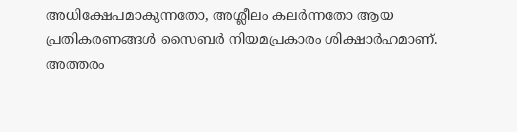അധിക്ഷേപമാകുന്നതോ, അശ്ലീലം കലർന്നതോ ആയ പ്രതികരണങ്ങൾ സൈബർ നിയമപ്രകാരം ശിക്ഷാർഹമാണ്. അത്തരം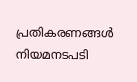പ്രതികരണങ്ങൾ നിയമനടപടി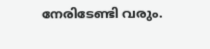നേരിടേണ്ടി വരും.